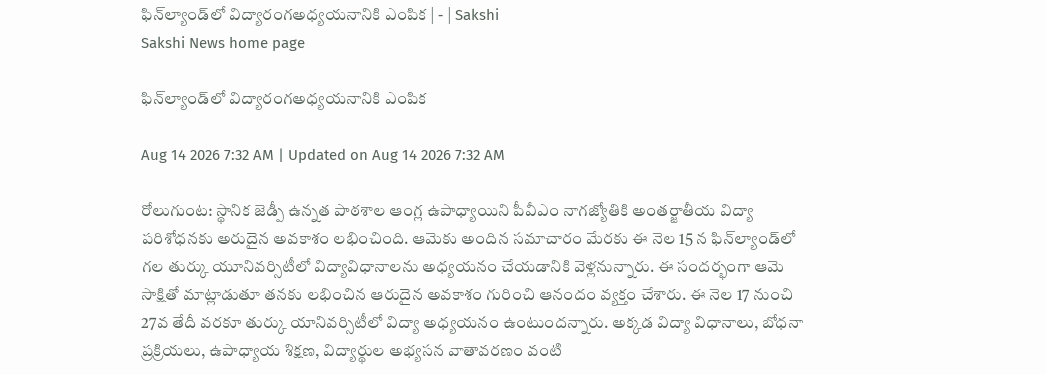ఫిన్‌ల్యాండ్‌లో విద్యారంగఅధ్యయనానికి ఎంపిక | - | Sakshi
Sakshi News home page

ఫిన్‌ల్యాండ్‌లో విద్యారంగఅధ్యయనానికి ఎంపిక

Aug 14 2026 7:32 AM | Updated on Aug 14 2026 7:32 AM

రోలుగుంట: స్థానిక జెడ్పీ ఉన్నత పాఠశాల ఆంగ్ల ఉపాధ్యాయిని పీవీఎం నాగజ్యోతికి అంతర్జాతీయ విద్యా పరిశోధనకు అరుదైన అవకాశం లభించింది. ఆమెకు అందిన సమాచారం మేరకు ఈ నెల 15 న ఫిన్‌ల్యాండ్‌లో గల తుర్కు యూనివర్సిటీలో విద్యావిధానాలను అధ్యయనం చేయడానికి వెళ్లనున్నారు. ఈ సందర్భంగా ఆమె సాక్షితో మాట్లాడుతూ తనకు లభించిన ఆరుదైన అవకాశం గురించి ఆనందం వ్యక్తం చేశారు. ఈ నెల 17 నుంచి 27వ తేదీ వరకూ తుర్కు యానివర్సిటీలో విద్యా అధ్యయనం ఉంటుందన్నారు. అక్కడ విద్యా విధానాలు, బోధనా ప్రక్రియలు, ఉపాధ్యాయ శిక్షణ, విద్యార్థుల అభ్యసన వాతావరణం వంటి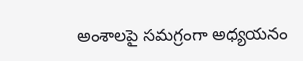అంశాలపై సమగ్రంగా అధ్యయనం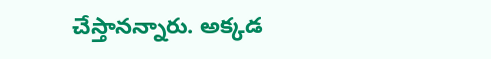చేస్తానన్నారు. అక్కడ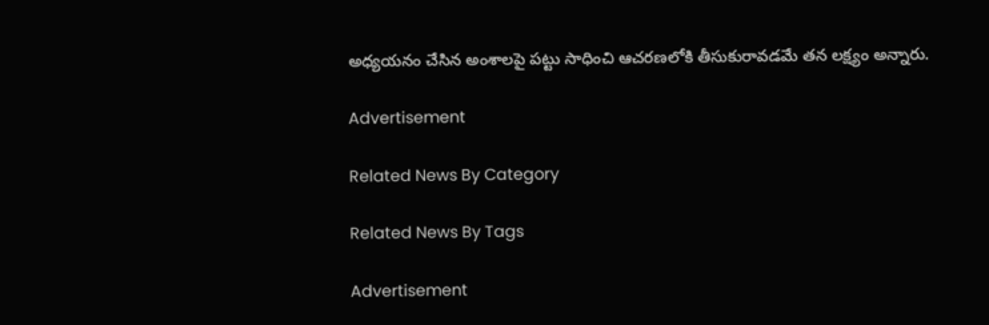అధ్యయనం చేసిన అంశాలపై పట్టు సాధించి ఆచరణలోకి తీసుకురావడమే తన లక్ష్యం అన్నారు.

Advertisement

Related News By Category

Related News By Tags

Advertisement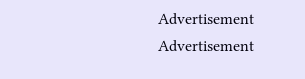Advertisement
Advertisement